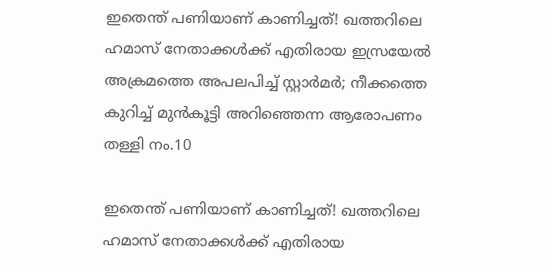ഇതെന്ത് പണിയാണ് കാണിച്ചത്! ഖത്തറിലെ ഹമാസ് നേതാക്കള്‍ക്ക് എതിരായ ഇസ്രയേല്‍ അക്രമത്തെ അപലപിച്ച് സ്റ്റാര്‍മര്‍; നീക്കത്തെ കുറിച്ച് മുന്‍കൂട്ടി അറിഞ്ഞെന്ന ആരോപണം തള്ളി നം.10

ഇതെന്ത് പണിയാണ് കാണിച്ചത്! ഖത്തറിലെ ഹമാസ് നേതാക്കള്‍ക്ക് എതിരായ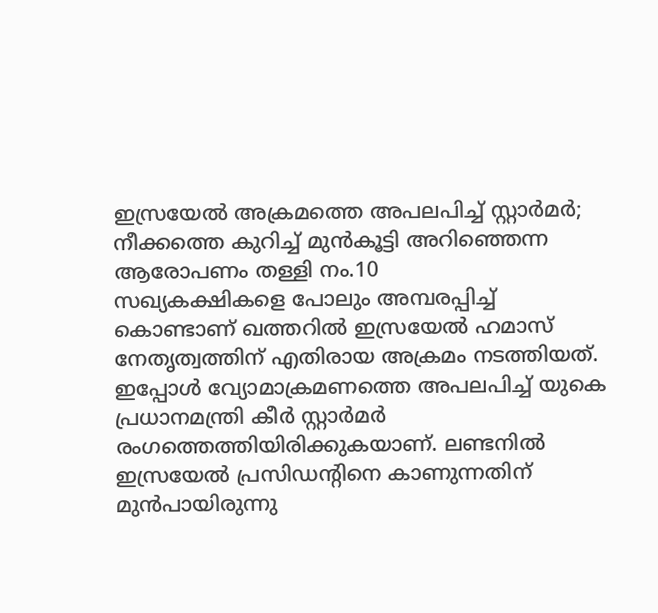ഇസ്രയേല്‍ അക്രമത്തെ അപലപിച്ച് സ്റ്റാര്‍മര്‍; നീക്കത്തെ കുറിച്ച് മുന്‍കൂട്ടി അറിഞ്ഞെന്ന ആരോപണം തള്ളി നം.10
സഖ്യകക്ഷികളെ പോലും അമ്പരപ്പിച്ച് കൊണ്ടാണ് ഖത്തറില്‍ ഇസ്രയേല്‍ ഹമാസ് നേതൃത്വത്തിന് എതിരായ അക്രമം നടത്തിയത്. ഇപ്പോള്‍ വ്യോമാക്രമണത്തെ അപലപിച്ച് യുകെ പ്രധാനമന്ത്രി കീര്‍ സ്റ്റാര്‍മര്‍ രംഗത്തെത്തിയിരിക്കുകയാണ്. ലണ്ടനില്‍ ഇസ്രയേല്‍ പ്രസിഡന്റിനെ കാണുന്നതിന് മുന്‍പായിരുന്നു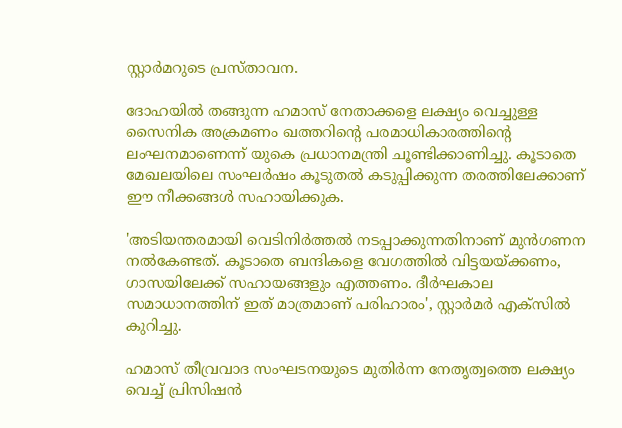സ്റ്റാര്‍മറുടെ പ്രസ്താവന.

ദോഹയില്‍ തങ്ങുന്ന ഹമാസ് നേതാക്കളെ ലക്ഷ്യം വെച്ചുള്ള സൈനിക അക്രമണം ഖത്തറിന്റെ പരമാധികാരത്തിന്റെ ലംഘനമാണെന്ന് യുകെ പ്രധാനമന്ത്രി ചൂണ്ടിക്കാണിച്ചു. കൂടാതെ മേഖലയിലെ സംഘര്‍ഷം കൂടുതല്‍ കടുപ്പിക്കുന്ന തരത്തിലേക്കാണ് ഈ നീക്കങ്ങള്‍ സഹായിക്കുക.

'അടിയന്തരമായി വെടിനിര്‍ത്തല്‍ നടപ്പാക്കുന്നതിനാണ് മുന്‍ഗണന നല്‍കേണ്ടത്. കൂടാതെ ബന്ദികളെ വേഗത്തില്‍ വിട്ടയയ്ക്കണം, ഗാസയിലേക്ക് സഹായങ്ങളും എത്തണം. ദീര്‍ഘകാല സമാധാനത്തിന് ഇത് മാത്രമാണ് പരിഹാരം', സ്റ്റാര്‍മര്‍ എക്‌സില്‍ കുറിച്ചു.

ഹമാസ് തീവ്രവാദ സംഘടനയുടെ മുതിര്‍ന്ന നേതൃത്വത്തെ ലക്ഷ്യം വെച്ച് പ്രിസിഷന്‍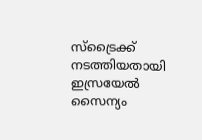സ്‌ട്രൈക്ക് നടത്തിയതായി ഇസ്രയേല്‍ സൈന്യം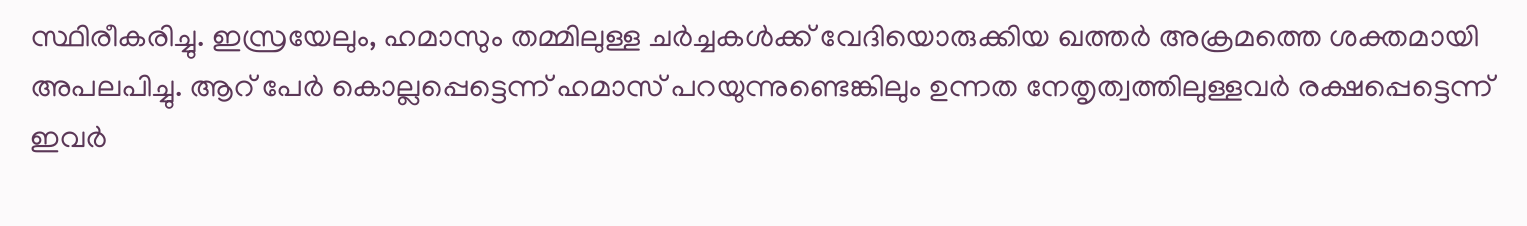സ്ഥിരീകരിച്ചു. ഇസ്രയേലും, ഹമാസും തമ്മിലുള്ള ചര്‍ച്ചകള്‍ക്ക് വേദിയൊരുക്കിയ ഖത്തര്‍ അക്രമത്തെ ശക്തമായി അപലപിച്ചു. ആറ് പേര്‍ കൊല്ലപ്പെട്ടെന്ന് ഹമാസ് പറയുന്നുണ്ടെങ്കിലും ഉന്നത നേതൃത്വത്തിലുള്ളവര്‍ രക്ഷപ്പെട്ടെന്ന് ഇവര്‍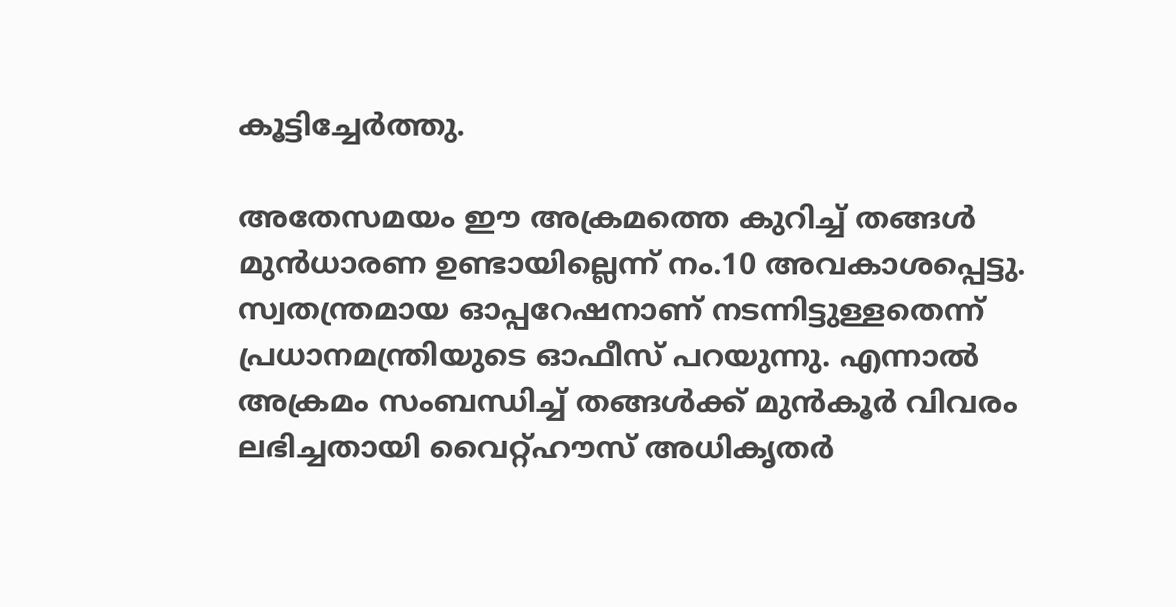കൂട്ടിച്ചേര്‍ത്തു.

അതേസമയം ഈ അക്രമത്തെ കുറിച്ച് തങ്ങള്‍ മുന്‍ധാരണ ഉണ്ടായില്ലെന്ന് നം.10 അവകാശപ്പെട്ടു. സ്വതന്ത്രമായ ഓപ്പറേഷനാണ് നടന്നിട്ടുള്ളതെന്ന് പ്രധാനമന്ത്രിയുടെ ഓഫീസ് പറയുന്നു. എന്നാല്‍ അക്രമം സംബന്ധിച്ച് തങ്ങള്‍ക്ക് മുന്‍കൂര്‍ വിവരം ലഭിച്ചതായി വൈറ്റ്ഹൗസ് അധികൃതര്‍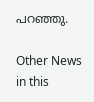പറഞ്ഞു.

Other News in this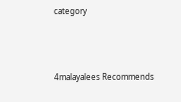category



4malayalees Recommends